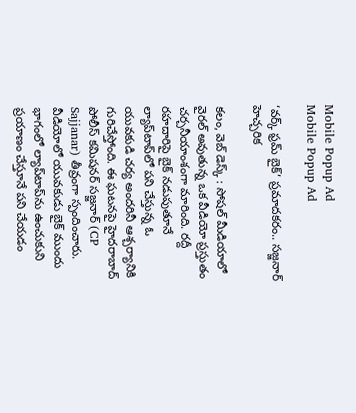Mobile Popup Ad
Mobile Popup Ad

‘వర్క్ ఫ్రమ్ బైక్’ ప్రమాదకరం.. సజ్జనార్ హెచ్చరిక

కలం, వెబ్ డెస్క్ : సోషల్ మీడియాలో వైరల్ అవుతున్న ఒక వీడియో ప్రస్తుతం చర్చనీయాంశంగా మారింది. రద్దీ రహదారిపై బైక్ నడుపుతూనే ల్యాప్‌టాప్‌లో పని చేస్తున్న ఓ యువకుడి చర్య అందరినీ ఆశ్చర్యానికి గురిచేస్తోంది. ఈ ఘటనపై హైదరాబాద్ పోలీస్ కమిషనర్ సజ్జనార్ (CP Sajjanar) తీవ్రంగా స్పందించారు. వీడియోలో యువకుడు బైక్ ముందు భాగంలో ల్యాప్‌టాప్‌ను ఉంచుకుని ప్రయాణం చేస్తూనే పని చేయడం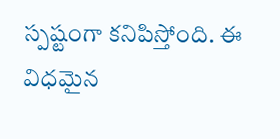స్పష్టంగా కనిపిస్తోంది. ఈ విధమైన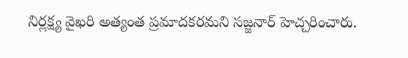నిర్లక్ష్య వైఖరి అత్యంత ప్రమాదకరమని సజ్జనార్ హెచ్చరించారు.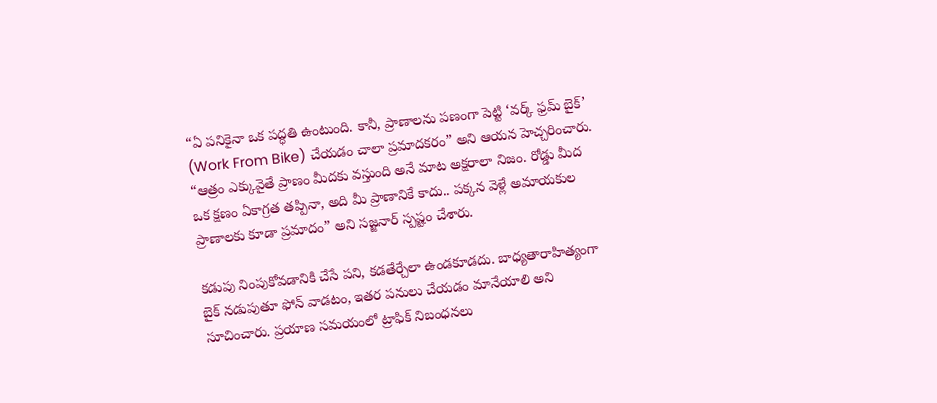“ఏ పనికైనా ఒక పద్ధతి ఉంటుంది. కానీ, ప్రాణాలను పణంగా పెట్టి ‘వర్క్ ఫ్రమ్ బైక్’ (Work From Bike) చేయడం చాలా ప్రమాదకరం” అని ఆయన హెచ్చరించారు. “ఆత్రం ఎక్కువైతే ప్రాణం మీదకు వస్తుంది అనే మాట అక్షరాలా నిజం. రోడ్డు మీద ఒక క్షణం ఏకాగ్రత తప్పినా, అది మీ ప్రాణానికే కాదు.. పక్కన వెళ్లే అమాయకుల ప్రాణాలకు కూడా ప్రమాదం” అని సజ్జనార్ స్పష్టం చేశారు.

కడుపు నింపుకోవడానికి చేసే పని, కడతేర్చేలా ఉండకూడదు. బాధ్యతారాహిత్యంగా బైక్ నడుపుతూ ఫోన్ వాడటం, ఇతర పనులు చేయడం మానేయాలి అని సూచించారు. ప్రయాణ సమయంలో ట్రాఫిక్ నిబంధనలు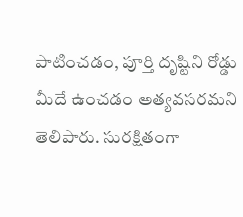పాటించడం, పూర్తి దృష్టిని రోడ్డు మీదే ఉంచడం అత్యవసరమని తెలిపారు. సురక్షితంగా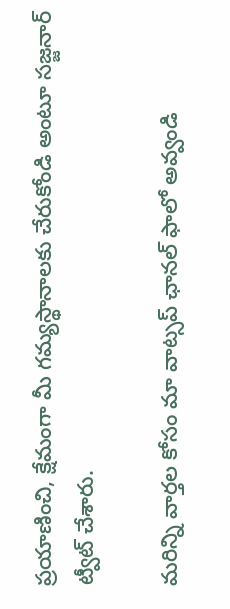ప్రయాణించి, క్షేమంగా మీ గమ్యస్థానాలకు చేరుకోండి అంటూ సజ్జనార్ ట్వీట్ చేశారు.

మ‌రిన్ని వార్త‌ల కోసం మా వాట్స‌ప్ ఛాన‌ల్ ఫాలో అవ్వండి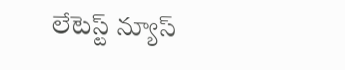లేటెస్ట్ న్యూస్‌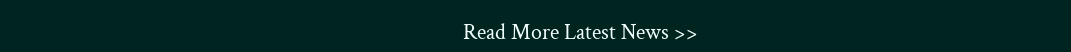Read More Latest News >>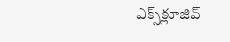ఎక్స్‌క్లూజివ్‌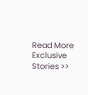Read More Exclusive Stories >>